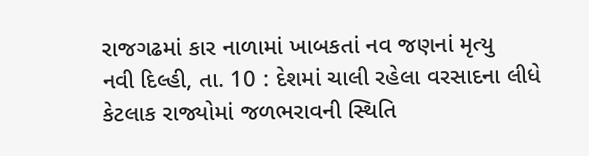રાજગઢમાં કાર નાળામાં ખાબકતાં નવ જણનાં મૃત્યુ
નવી દિલ્હી, તા. 10 : દેશમાં ચાલી રહેલા વરસાદના લીધે કેટલાક રાજ્યોમાં જળભરાવની સ્થિતિ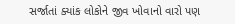સર્જાતાં ક્યાંક લોકોને જીવ ખોવાનો વારો પણ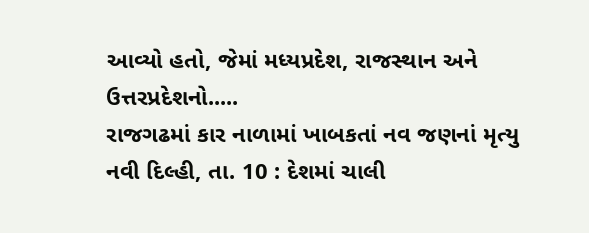આવ્યો હતો, જેમાં મધ્યપ્રદેશ, રાજસ્થાન અને ઉત્તરપ્રદેશનો.....
રાજગઢમાં કાર નાળામાં ખાબકતાં નવ જણનાં મૃત્યુ
નવી દિલ્હી, તા. 10 : દેશમાં ચાલી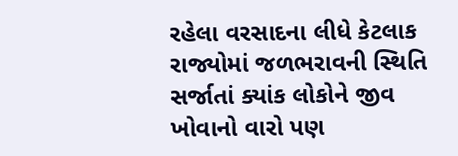રહેલા વરસાદના લીધે કેટલાક રાજ્યોમાં જળભરાવની સ્થિતિ સર્જાતાં ક્યાંક લોકોને જીવ ખોવાનો વારો પણ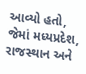આવ્યો હતો, જેમાં મધ્યપ્રદેશ, રાજસ્થાન અને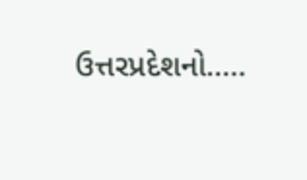ઉત્તરપ્રદેશનો.....